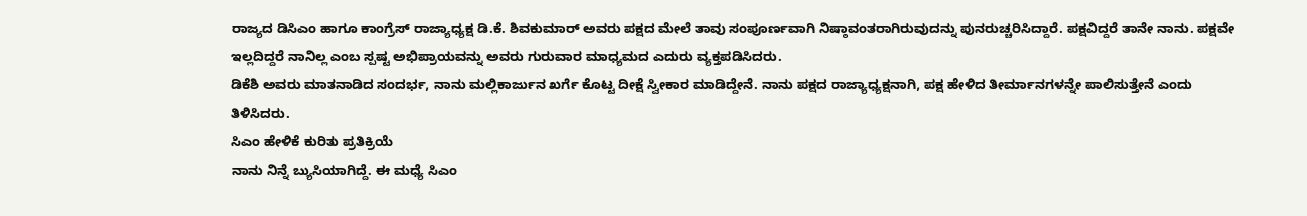ರಾಜ್ಯದ ಡಿಸಿಎಂ ಹಾಗೂ ಕಾಂಗ್ರೆಸ್ ರಾಜ್ಯಾಧ್ಯಕ್ಷ ಡಿ.ಕೆ. ಶಿವಕುಮಾರ್ ಅವರು ಪಕ್ಷದ ಮೇಲೆ ತಾವು ಸಂಪೂರ್ಣವಾಗಿ ನಿಷ್ಠಾವಂತರಾಗಿರುವುದನ್ನು ಪುನರುಚ್ಚರಿಸಿದ್ದಾರೆ. ಪಕ್ಷವಿದ್ದರೆ ತಾನೇ ನಾನು. ಪಕ್ಷವೇ ಇಲ್ಲದಿದ್ದರೆ ನಾನಿಲ್ಲ ಎಂಬ ಸ್ಪಷ್ಟ ಅಭಿಪ್ರಾಯವನ್ನು ಅವರು ಗುರುವಾರ ಮಾಧ್ಯಮದ ಎದುರು ವ್ಯಕ್ತಪಡಿಸಿದರು.
ಡಿಕೆಶಿ ಅವರು ಮಾತನಾಡಿದ ಸಂದರ್ಭ, ನಾನು ಮಲ್ಲಿಕಾರ್ಜುನ ಖರ್ಗೆ ಕೊಟ್ಟ ದೀಕ್ಷೆ ಸ್ವೀಕಾರ ಮಾಡಿದ್ದೇನೆ. ನಾನು ಪಕ್ಷದ ರಾಜ್ಯಾಧ್ಯಕ್ಷನಾಗಿ, ಪಕ್ಷ ಹೇಳಿದ ತೀರ್ಮಾನಗಳನ್ನೇ ಪಾಲಿಸುತ್ತೇನೆ ಎಂದು ತಿಳಿಸಿದರು.
ಸಿಎಂ ಹೇಳಿಕೆ ಕುರಿತು ಪ್ರತಿಕ್ರಿಯೆ
ನಾನು ನಿನ್ನೆ ಬ್ಯುಸಿಯಾಗಿದ್ದೆ. ಈ ಮಧ್ಯೆ ಸಿಎಂ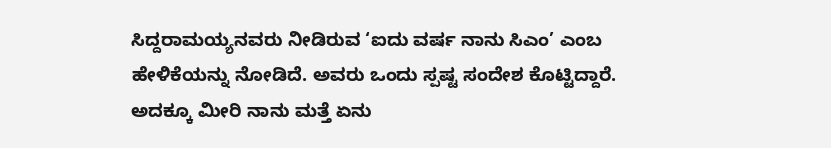ಸಿದ್ದರಾಮಯ್ಯನವರು ನೀಡಿರುವ ‘ಐದು ವರ್ಷ ನಾನು ಸಿಎಂ’ ಎಂಬ ಹೇಳಿಕೆಯನ್ನು ನೋಡಿದೆ. ಅವರು ಒಂದು ಸ್ಪಷ್ಟ ಸಂದೇಶ ಕೊಟ್ಟಿದ್ದಾರೆ. ಅದಕ್ಕೂ ಮೀರಿ ನಾನು ಮತ್ತೆ ಏನು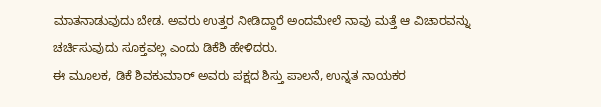ಮಾತನಾಡುವುದು ಬೇಡ. ಅವರು ಉತ್ತರ ನೀಡಿದ್ದಾರೆ ಅಂದಮೇಲೆ ನಾವು ಮತ್ತೆ ಆ ವಿಚಾರವನ್ನು ಚರ್ಚಿಸುವುದು ಸೂಕ್ತವಲ್ಲ ಎಂದು ಡಿಕೆಶಿ ಹೇಳಿದರು.
ಈ ಮೂಲಕ, ಡಿಕೆ ಶಿವಕುಮಾರ್ ಅವರು ಪಕ್ಷದ ಶಿಸ್ತು ಪಾಲನೆ, ಉನ್ನತ ನಾಯಕರ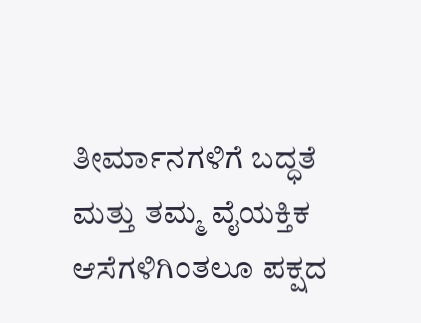ತೀರ್ಮಾನಗಳಿಗೆ ಬದ್ಧತೆ ಮತ್ತು ತಮ್ಮ ವೈಯಕ್ತಿಕ ಆಸೆಗಳಿಗಿಂತಲೂ ಪಕ್ಷದ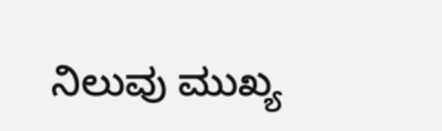ನಿಲುವು ಮುಖ್ಯ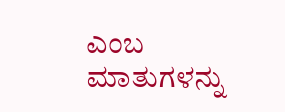ಎಂಬ ಮಾತುಗಳನ್ನು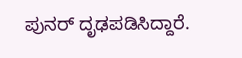ಪುನರ್ ದೃಢಪಡಿಸಿದ್ದಾರೆ.